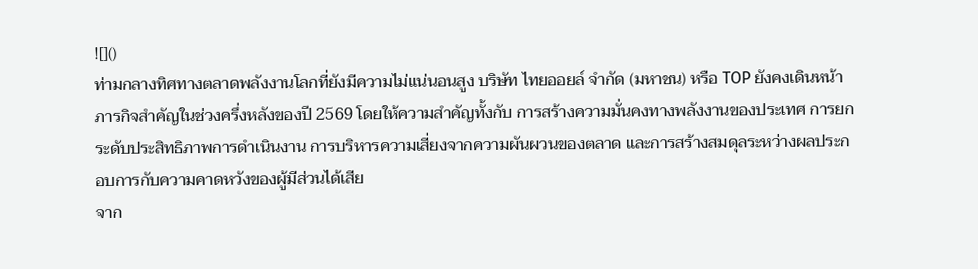![]()
ท่ามกลางทิศทางตลาดพลังงานโลกที่ยังมีความไม่แน่นอนสูง บริษัท ไทยออยล์ จำกัด (มหาชน) หรือ TOP ยังคงเดินหน้าภารกิจสำคัญในช่วงครึ่งหลังของปี 2569 โดยให้ความสำคัญทั้งกับ การสร้างความมั่นคงทางพลังงานของประเทศ การยกระดับประสิทธิภาพการดำเนินงาน การบริหารความเสี่ยงจากความผันผวนของตลาด และการสร้างสมดุลระหว่างผลประกอบการกับความคาดหวังของผู้มีส่วนได้เสีย
จาก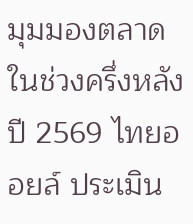มุมมองตลาดในช่วงครึ่งหลังปี 2569 ไทยออยล์ ประเมิน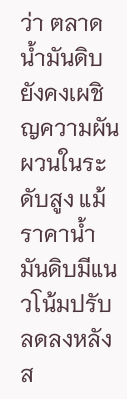ว่า ตลาดน้ำมันดิบยังคงเผชิญความผันผวนในระดับสูง แม้ราคาน้ำมันดิบมีแนวโน้มปรับลดลงหลังส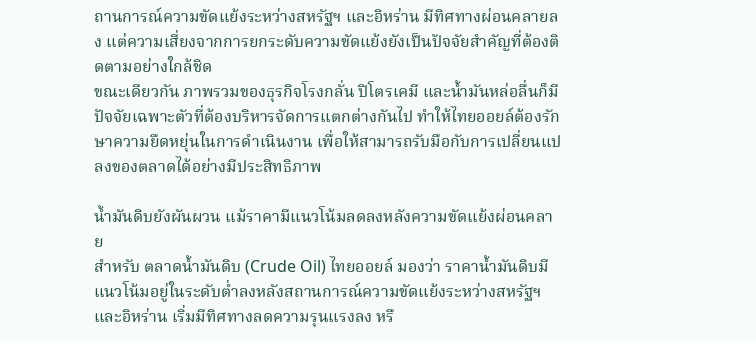ถานการณ์ความขัดแย้งระหว่างสหรัฐฯ และอิหร่าน มีทิศทางผ่อนคลายลง แต่ความเสี่ยงจากการยกระดับความขัดแย้งยังเป็นปัจจัยสำคัญที่ต้องติดตามอย่างใกล้ชิด
ขณะเดียวกัน ภาพรวมของธุรกิจโรงกลั่น ปิโตรเคมี และน้ำมันหล่อลื่นก็มีปัจจัยเฉพาะตัวที่ต้องบริหารจัดการแตกต่างกันไป ทำให้ไทยออยล์ต้องรักษาความยืดหยุ่นในการดำเนินงาน เพื่อให้สามารถรับมือกับการเปลี่ยนแปลงของตลาดได้อย่างมีประสิทธิภาพ

น้ำมันดิบยังผันผวน แม้ราคามีแนวโน้มลดลงหลังความขัดแย้งผ่อนคลาย
สำหรับ ตลาดน้ำมันดิบ (Crude Oil) ไทยออยล์ มองว่า ราคาน้ำมันดิบมีแนวโน้มอยู่ในระดับต่ำลงหลังสถานการณ์ความขัดแย้งระหว่างสหรัฐฯ และอิหร่าน เริ่มมีทิศทางลดความรุนแรงลง หรื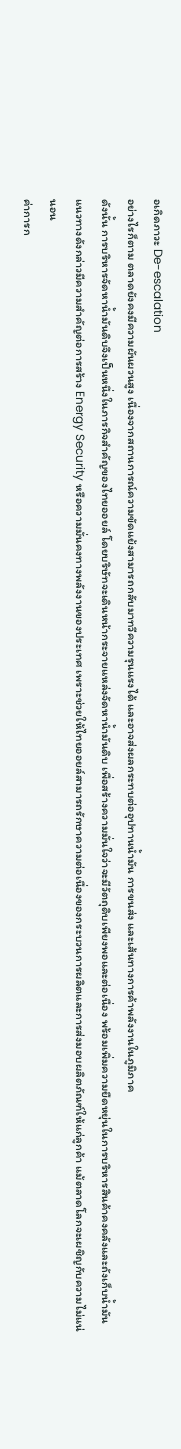อเกิดภาวะ De-escalation
อย่างไรก็ตาม ตลาดยังคงมีความผันผวนสูง เนื่องจากสถานการณ์ความขัดแย้งสามารถกลับมาทวีความรุนแรงได้ และอาจส่งผลกระทบต่ออุปทานน้ำมัน การขนส่ง และเส้นทางการค้าพลังงานในภูมิภาค
ดังนั้น การบริหารจัดหาน้ำมันดิบจึงเป็นหนึ่งในภารกิจสำคัญของไทยออยล์ โดยบริษัทจะเดินหน้ากระจายแหล่งจัดหาน้ำมันดิบ เพื่อสร้างความมั่นใจว่าจะมีวัตถุดิบเพียงพอและต่อเนื่อง พร้อมเพิ่มความยืดหยุ่นในการบริหารสินค้าคงคลังและถังเก็บน้ำมัน
แนวทางดังกล่าวมีความสำคัญต่อการสร้าง Energy Security หรือความมั่นคงทางพลังงานของประเทศ เพราะช่วยให้ไทยออยล์สามารถรักษาความต่อเนื่องของกระบวนการผลิตและการส่งมอบผลิตภัณฑ์ให้แก่ลูกค้า แม้ตลาดโลกจะเผชิญกับความไม่แน่นอน
ค่าการก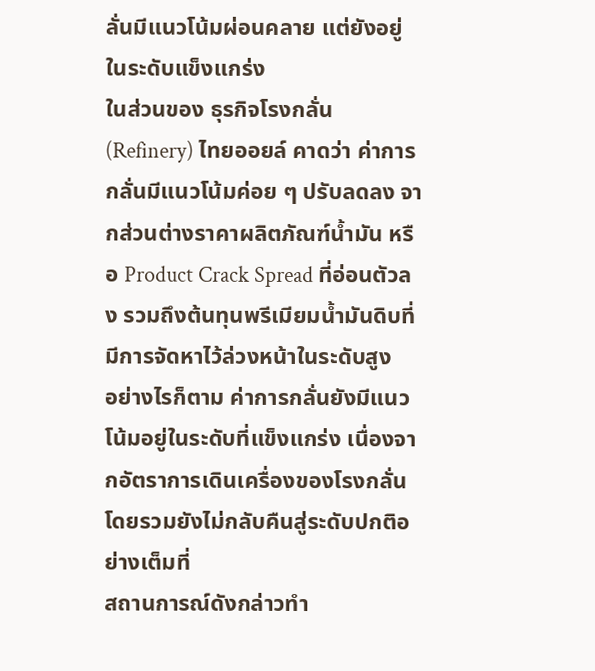ลั่นมีแนวโน้มผ่อนคลาย แต่ยังอยู่ในระดับแข็งแกร่ง
ในส่วนของ ธุรกิจโรงกลั่น (Refinery) ไทยออยล์ คาดว่า ค่าการกลั่นมีแนวโน้มค่อย ๆ ปรับลดลง จากส่วนต่างราคาผลิตภัณฑ์น้ำมัน หรือ Product Crack Spread ที่อ่อนตัวลง รวมถึงต้นทุนพรีเมียมน้ำมันดิบที่มีการจัดหาไว้ล่วงหน้าในระดับสูง
อย่างไรก็ตาม ค่าการกลั่นยังมีแนวโน้มอยู่ในระดับที่แข็งแกร่ง เนื่องจากอัตราการเดินเครื่องของโรงกลั่นโดยรวมยังไม่กลับคืนสู่ระดับปกติอย่างเต็มที่
สถานการณ์ดังกล่าวทำ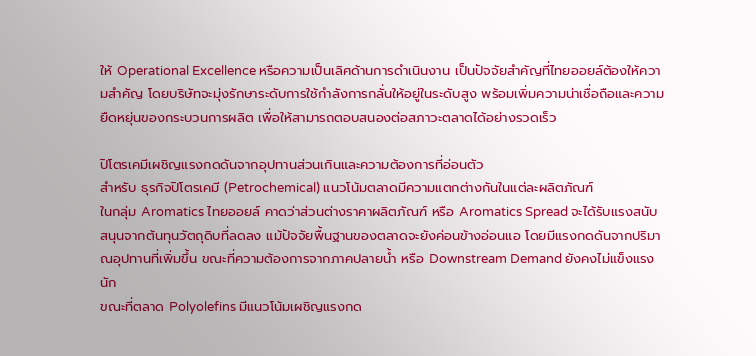ให้ Operational Excellence หรือความเป็นเลิศด้านการดำเนินงาน เป็นปัจจัยสำคัญที่ไทยออยล์ต้องให้ความสำคัญ โดยบริษัทจะมุ่งรักษาระดับการใช้กำลังการกลั่นให้อยู่ในระดับสูง พร้อมเพิ่มความน่าเชื่อถือและความยืดหยุ่นของกระบวนการผลิต เพื่อให้สามารถตอบสนองต่อสภาวะตลาดได้อย่างรวดเร็ว

ปิโตรเคมีเผชิญแรงกดดันจากอุปทานส่วนเกินและความต้องการที่อ่อนตัว
สำหรับ ธุรกิจปิโตรเคมี (Petrochemical) แนวโน้มตลาดมีความแตกต่างกันในแต่ละผลิตภัณฑ์
ในกลุ่ม Aromatics ไทยออยล์ คาดว่าส่วนต่างราคาผลิตภัณฑ์ หรือ Aromatics Spread จะได้รับแรงสนับสนุนจากต้นทุนวัตถุดิบที่ลดลง แม้ปัจจัยพื้นฐานของตลาดจะยังค่อนข้างอ่อนแอ โดยมีแรงกดดันจากปริมาณอุปทานที่เพิ่มขึ้น ขณะที่ความต้องการจากภาคปลายน้ำ หรือ Downstream Demand ยังคงไม่แข็งแรงนัก
ขณะที่ตลาด Polyolefins มีแนวโน้มเผชิญแรงกด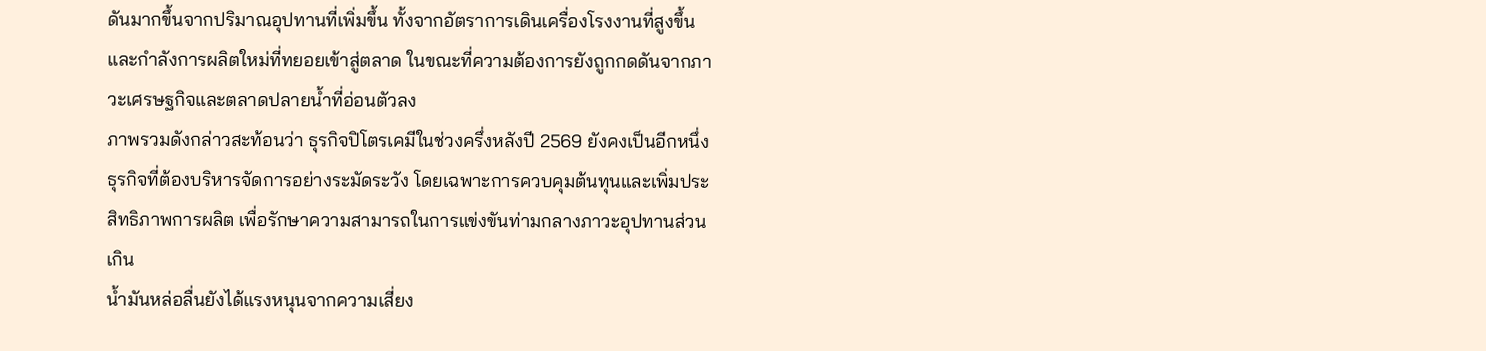ดันมากขึ้นจากปริมาณอุปทานที่เพิ่มขึ้น ทั้งจากอัตราการเดินเครื่องโรงงานที่สูงขึ้นและกำลังการผลิตใหม่ที่ทยอยเข้าสู่ตลาด ในขณะที่ความต้องการยังถูกกดดันจากภาวะเศรษฐกิจและตลาดปลายน้ำที่อ่อนตัวลง
ภาพรวมดังกล่าวสะท้อนว่า ธุรกิจปิโตรเคมีในช่วงครึ่งหลังปี 2569 ยังคงเป็นอีกหนึ่งธุรกิจที่ต้องบริหารจัดการอย่างระมัดระวัง โดยเฉพาะการควบคุมต้นทุนและเพิ่มประสิทธิภาพการผลิต เพื่อรักษาความสามารถในการแข่งขันท่ามกลางภาวะอุปทานส่วนเกิน
น้ำมันหล่อลื่นยังได้แรงหนุนจากความเสี่ยง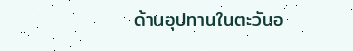ด้านอุปทานในตะวันอ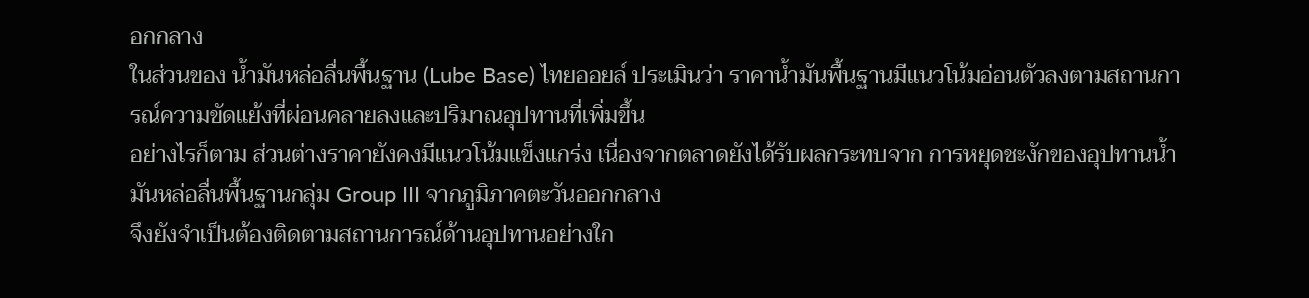อกกลาง
ในส่วนของ น้ำมันหล่อลื่นพื้นฐาน (Lube Base) ไทยออยล์ ประเมินว่า ราคาน้ำมันพื้นฐานมีแนวโน้มอ่อนตัวลงตามสถานการณ์ความขัดแย้งที่ผ่อนคลายลงและปริมาณอุปทานที่เพิ่มขึ้น
อย่างไรก็ตาม ส่วนต่างราคายังคงมีแนวโน้มแข็งแกร่ง เนื่องจากตลาดยังได้รับผลกระทบจาก การหยุดชะงักของอุปทานน้ำมันหล่อลื่นพื้นฐานกลุ่ม Group III จากภูมิภาคตะวันออกกลาง
จึงยังจำเป็นต้องติดตามสถานการณ์ด้านอุปทานอย่างใก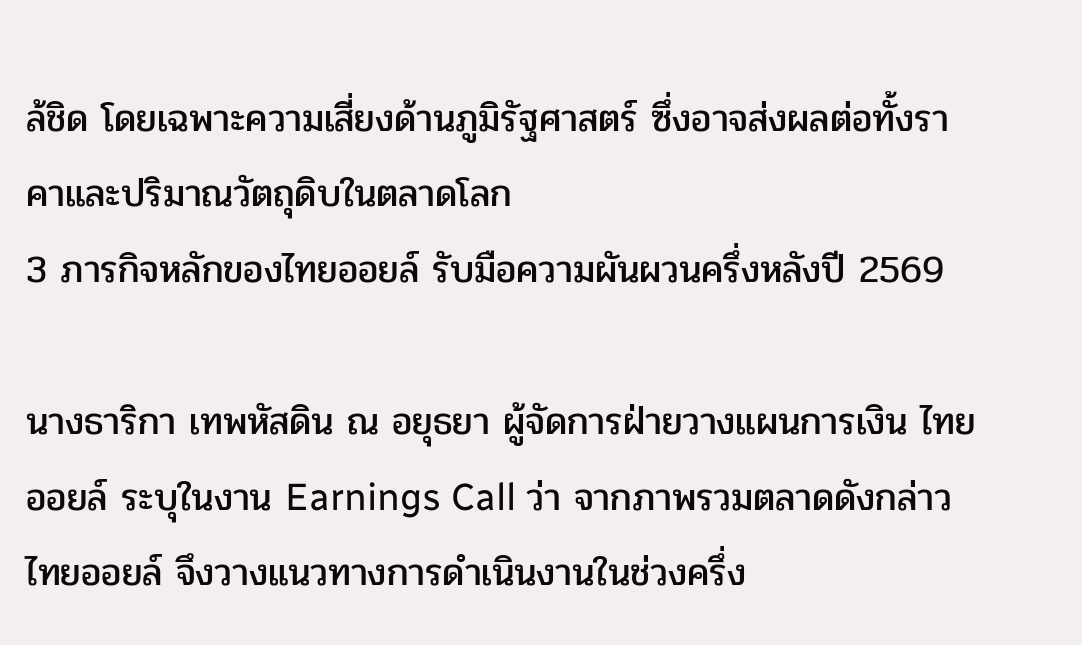ล้ชิด โดยเฉพาะความเสี่ยงด้านภูมิรัฐศาสตร์ ซึ่งอาจส่งผลต่อทั้งราคาและปริมาณวัตถุดิบในตลาดโลก
3 ภารกิจหลักของไทยออยล์ รับมือความผันผวนครึ่งหลังปี 2569

นางธาริกา เทพหัสดิน ณ อยุธยา ผู้จัดการฝ่ายวางแผนการเงิน ไทยออยล์ ระบุในงาน Earnings Call ว่า จากภาพรวมตลาดดังกล่าว ไทยออยล์ จึงวางแนวทางการดำเนินงานในช่วงครึ่ง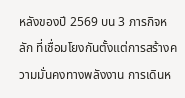หลังของปี 2569 บน 3 ภารกิจหลัก ที่เชื่อมโยงกันตั้งแต่การสร้างความมั่นคงทางพลังงาน การเดินห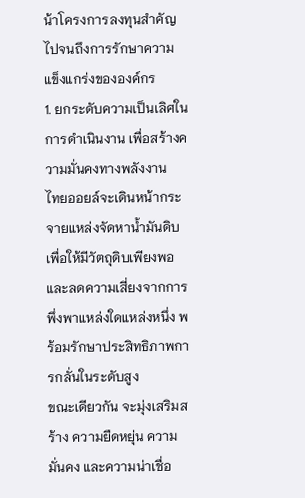น้าโครงการลงทุนสำคัญ ไปจนถึงการรักษาความแข็งแกร่งขององค์กร
1. ยกระดับความเป็นเลิศในการดำเนินงาน เพื่อสร้างความมั่นคงทางพลังงาน
ไทยออยล์จะเดินหน้ากระจายแหล่งจัดหาน้ำมันดิบ เพื่อให้มีวัตถุดิบเพียงพอและลดความเสี่ยงจากการพึ่งพาแหล่งใดแหล่งหนึ่ง พร้อมรักษาประสิทธิภาพการกลั่นในระดับสูง
ขณะเดียวกัน จะมุ่งเสริมสร้าง ความยืดหยุ่น ความมั่นคง และความน่าเชื่อ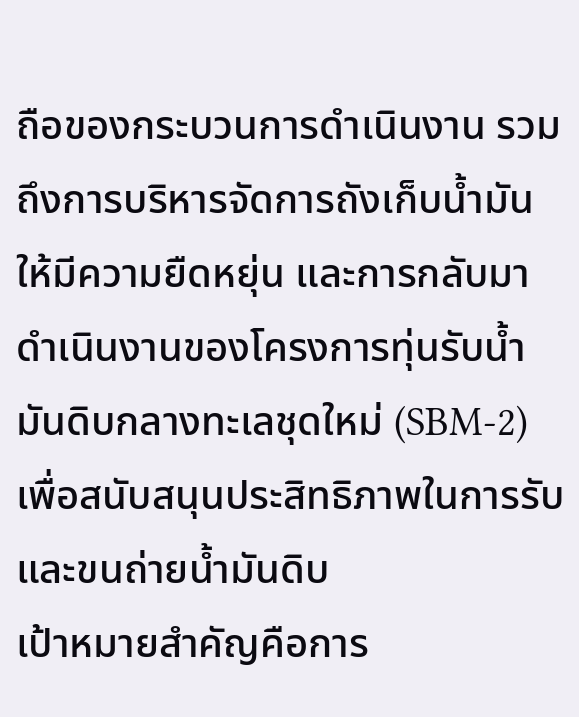ถือของกระบวนการดำเนินงาน รวมถึงการบริหารจัดการถังเก็บน้ำมันให้มีความยืดหยุ่น และการกลับมาดำเนินงานของโครงการทุ่นรับนํ้ามันดิบกลางทะเลชุดใหม่ (SBM-2) เพื่อสนับสนุนประสิทธิภาพในการรับและขนถ่ายน้ำมันดิบ
เป้าหมายสำคัญคือการ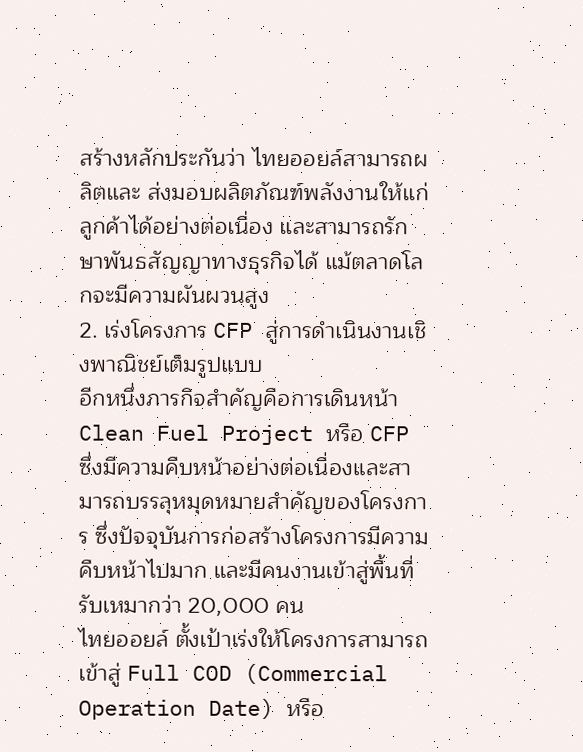สร้างหลักประกันว่า ไทยออยล์สามารถผลิตและ ส่งมอบผลิตภัณฑ์พลังงานให้แก่ลูกค้าได้อย่างต่อเนื่อง และสามารถรักษาพันธสัญญาทางธุรกิจได้ แม้ตลาดโลกจะมีความผันผวนสูง
2. เร่งโครงการ CFP สู่การดำเนินงานเชิงพาณิชย์เต็มรูปแบบ
อีกหนึ่งภารกิจสำคัญคือการเดินหน้า Clean Fuel Project หรือ CFP ซึ่งมีความคืบหน้าอย่างต่อเนื่องและสามารถบรรลุหมุดหมายสำคัญของโครงการ ซึ่งปัจจุบันการก่อสร้างโครงการมีความคืบหน้าไปมาก และมีคนงานเข้าสู่พื้นที่รับเหมากว่า 20,000 คน
ไทยออยล์ ตั้งเป้าเร่งให้โครงการสามารถเข้าสู่ Full COD (Commercial Operation Date) หรือ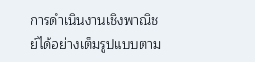การดำเนินงานเชิงพาณิชย์ได้อย่างเต็มรูปแบบตาม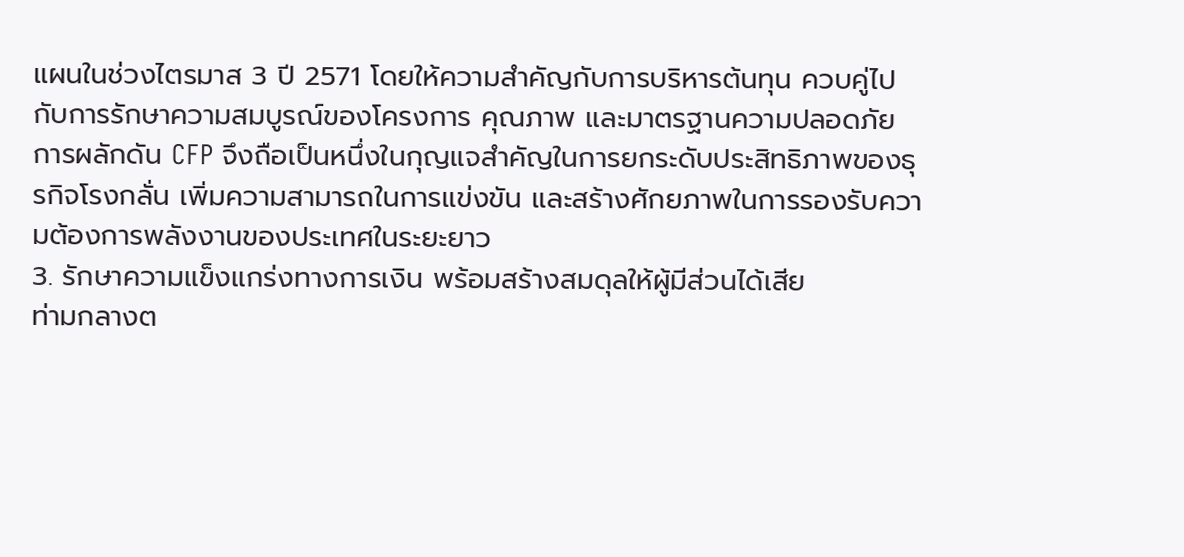แผนในช่วงไตรมาส 3 ปี 2571 โดยให้ความสำคัญกับการบริหารต้นทุน ควบคู่ไปกับการรักษาความสมบูรณ์ของโครงการ คุณภาพ และมาตรฐานความปลอดภัย
การผลักดัน CFP จึงถือเป็นหนึ่งในกุญแจสำคัญในการยกระดับประสิทธิภาพของธุรกิจโรงกลั่น เพิ่มความสามารถในการแข่งขัน และสร้างศักยภาพในการรองรับความต้องการพลังงานของประเทศในระยะยาว
3. รักษาความแข็งแกร่งทางการเงิน พร้อมสร้างสมดุลให้ผู้มีส่วนได้เสีย
ท่ามกลางต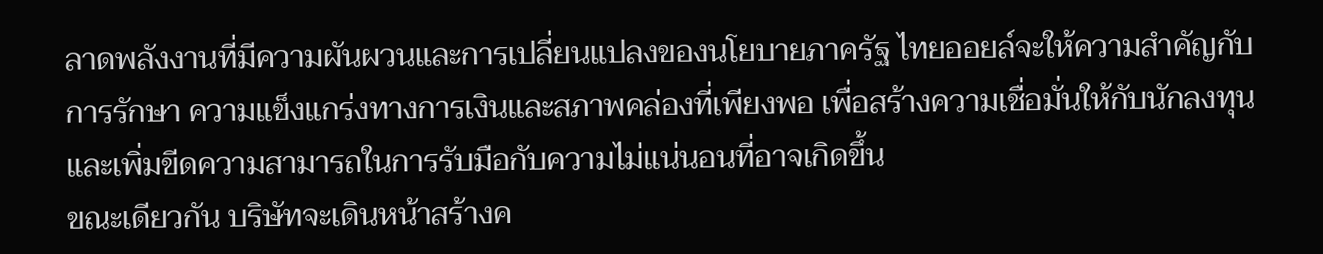ลาดพลังงานที่มีความผันผวนและการเปลี่ยนแปลงของนโยบายภาครัฐ ไทยออยล์จะให้ความสำคัญกับการรักษา ความแข็งแกร่งทางการเงินและสภาพคล่องที่เพียงพอ เพื่อสร้างความเชื่อมั่นให้กับนักลงทุน และเพิ่มขีดความสามารถในการรับมือกับความไม่แน่นอนที่อาจเกิดขึ้น
ขณะเดียวกัน บริษัทจะเดินหน้าสร้างค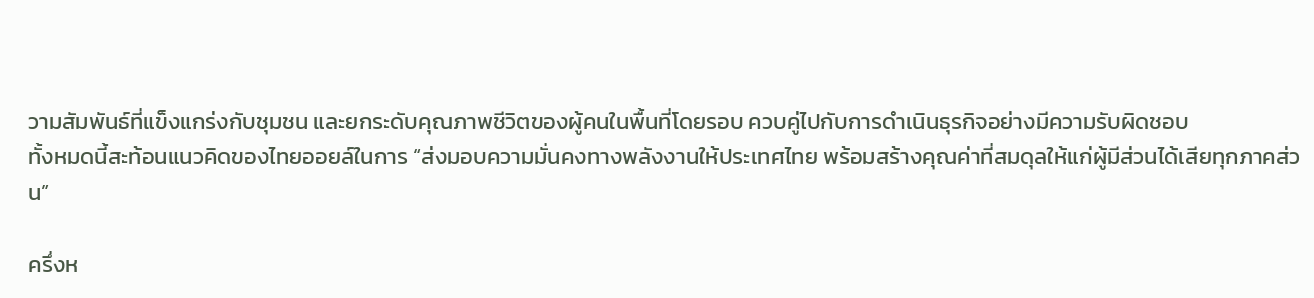วามสัมพันธ์ที่แข็งแกร่งกับชุมชน และยกระดับคุณภาพชีวิตของผู้คนในพื้นที่โดยรอบ ควบคู่ไปกับการดำเนินธุรกิจอย่างมีความรับผิดชอบ
ทั้งหมดนี้สะท้อนแนวคิดของไทยออยล์ในการ “ส่งมอบความมั่นคงทางพลังงานให้ประเทศไทย พร้อมสร้างคุณค่าที่สมดุลให้แก่ผู้มีส่วนได้เสียทุกภาคส่วน”

ครึ่งห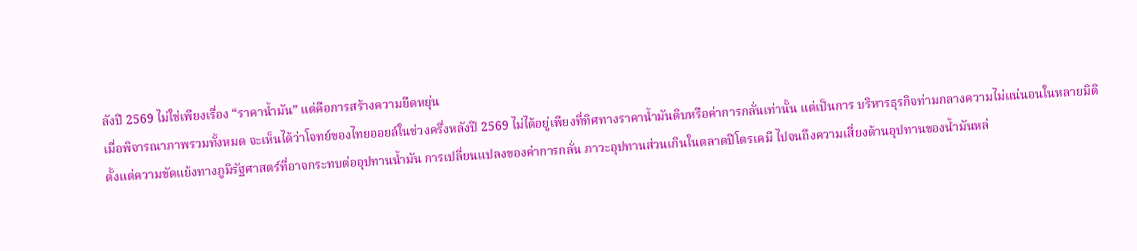ลังปี 2569 ไม่ใช่เพียงเรื่อง “ราคาน้ำมัน” แต่คือการสร้างความยืดหยุ่น
เมื่อพิจารณาภาพรวมทั้งหมด จะเห็นได้ว่าโจทย์ของไทยออยล์ในช่วงครึ่งหลังปี 2569 ไม่ได้อยู่เพียงที่ทิศทางราคาน้ำมันดิบหรือค่าการกลั่นเท่านั้น แต่เป็นการ บริหารธุรกิจท่ามกลางความไม่แน่นอนในหลายมิติ
ตั้งแต่ความขัดแย้งทางภูมิรัฐศาสตร์ที่อาจกระทบต่ออุปทานน้ำมัน การเปลี่ยนแปลงของค่าการกลั่น ภาวะอุปทานส่วนเกินในตลาดปิโตรเคมี ไปจนถึงความเสี่ยงด้านอุปทานของน้ำมันหล่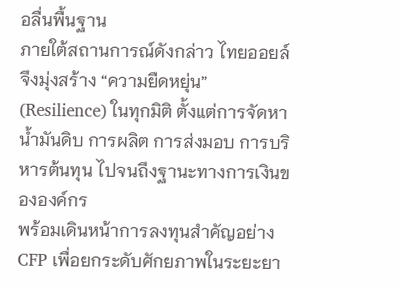อลื่นพื้นฐาน
ภายใต้สถานการณ์ดังกล่าว ไทยออยล์ จึงมุ่งสร้าง “ความยืดหยุ่น” (Resilience) ในทุกมิติ ตั้งแต่การจัดหาน้ำมันดิบ การผลิต การส่งมอบ การบริหารต้นทุน ไปจนถึงฐานะทางการเงินขององค์กร
พร้อมเดินหน้าการลงทุนสำคัญอย่าง CFP เพื่อยกระดับศักยภาพในระยะยา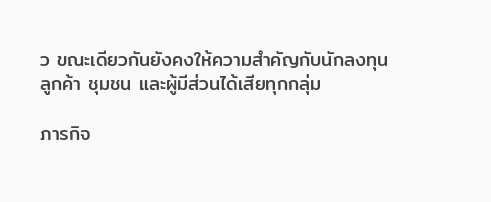ว ขณะเดียวกันยังคงให้ความสำคัญกับนักลงทุน ลูกค้า ชุมชน และผู้มีส่วนได้เสียทุกกลุ่ม

ภารกิจ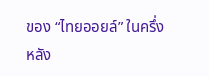ของ “ไทยออยล์” ในครึ่งหลัง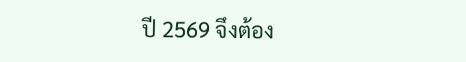ปี 2569 จึงต้อง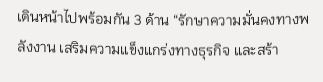เดินหน้าไปพร้อมกัน 3 ด้าน “รักษาความมั่นคงทางพลังงาน เสริมความแข็งแกร่งทางธุรกิจ และสร้า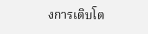งการเติบโต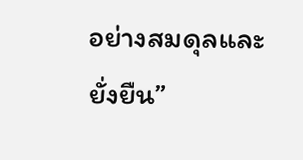อย่างสมดุลและยั่งยืน”